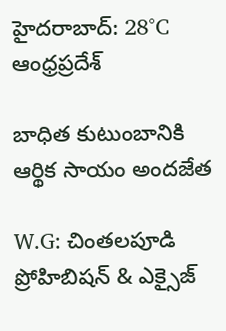హైదరాబాద్: 28°C
ఆంధ్రప్రదేశ్

బాధిత కుటుంబానికి ఆర్థిక సాయం అందజేత

W.G: చింతలపూడి ప్రోహిబిషన్ & ఎక్సైజ్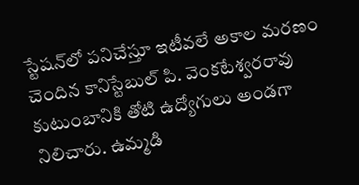స్టేషన్‌లో పనిచేస్తూ ఇటీవలే అకాల మరణం చెందిన కానిస్టేబుల్ పి. వెంకటేశ్వరరావు కుటుంబానికి తోటి ఉద్యోగులు అండగా నిలిచారు. ఉమ్మడి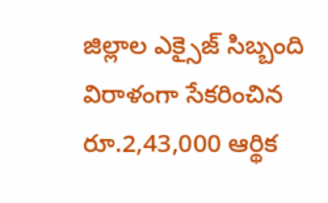జిల్లాల ఎక్సైజ్ సిబ్బంది విరాళంగా సేకరించిన రూ.2,43,000 ఆర్థిక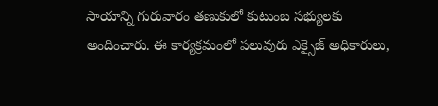సాయాన్ని గురువారం తణుకులో కుటుంబ సభ్యులకు అందించారు. ఈ కార్యక్రమంలో పలువురు ఎక్సైజ్ అధికారులు,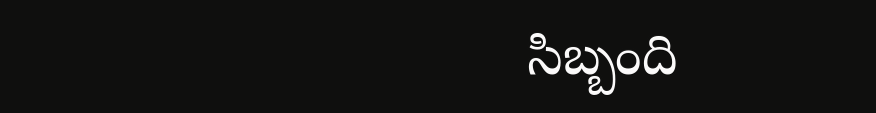సిబ్బంది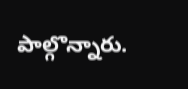పాల్గొన్నారు.